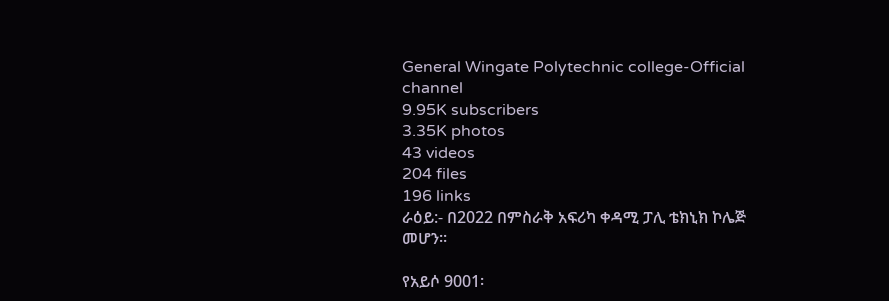General Wingate Polytechnic college-Official channel
9.95K subscribers
3.35K photos
43 videos
204 files
196 links
ራዕይ:- በ2022 በምስራቅ አፍሪካ ቀዳሚ ፓሊ ቴክኒክ ኮሌጅ መሆን።

የአይሶ 9001፡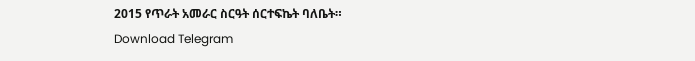2015 የጥራት አመራር ስርዓት ሰርተፍኬት ባለቤት።
Download Telegram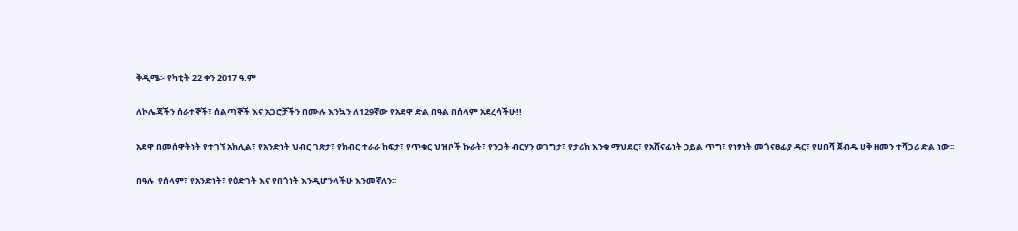ቅዲሜ፡- የካቲት 22 ቀን 2017 ዓ.ም

ለኮሌጃችን ሰራተኞች፣ ሰልጣኞች እና አጋሮቻችን በሙሉ እንኳን ለ129ኛው የአደዋ ድል በዓል በሰላም አደረሳችሁ!!

አደዋ በመሰዋትነት የተገኘ አክሊል፣ የአንድነት ህብር ገጽታ፣ የክብር ተራራ ከፍታ፣ የጥቁር ህዝቦች ኩራት፣ የንጋት ብርሃን ወገግታ፣ የታሪክ እንቁ ማህደር፣ የአሸናፊነት ኃይል ጥግ፣ የነፃነት መጎናፀፊያ ዳር፣ የሀበሻ ጀብዱ ሀቅ ዘመን ተሻጋሪ ድል ነው፡፡

በዓሉ  የሰላም፣ የአንድነት፣ የዕድገት እና የበጎነት እንዲሆንላችሁ እንመኛለን፡፡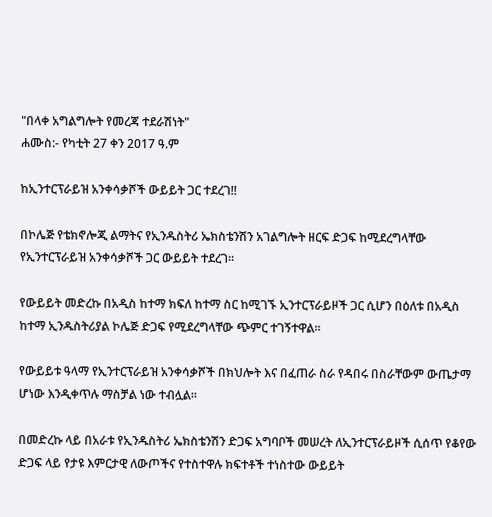"በላቀ አግልግሎት የመረጃ ተደራሽነት"
ሐሙስ:- የካቲት 27 ቀን 2017 ዓ.ም

ከኢንተርፕራይዝ አንቀሳቃሾች ውይይት ጋር ተደረገ!!

በኮሌጅ የቴክኖሎጂ ልማትና የኢንዱስትሪ ኤክስቴንሽን አገልግሎት ዘርፍ ድጋፍ ከሚደረግላቸው የኢንተርፕራይዝ አንቀሳቃሾች ጋር ውይይት ተደረገ፡፡

የውይይት መድረኩ በአዲስ ከተማ ክፍለ ከተማ ስር ከሚገኙ ኢንተርፕራይዞች ጋር ሲሆን በዕለቱ በአዲስ ከተማ ኢንዱስትሪያል ኮሌጅ ድጋፍ የሚደረግላቸው ጭምር ተገኝተዋል።

የውይይቱ ዓላማ የኢንተርፕራይዝ አንቀሳቃሾች በክህሎት እና በፈጠራ ስራ የዳበሩ በስራቸውም ውጤታማ ሆነው እንዲቀጥሉ ማስቻል ነው ተብሏል።

በመድረኩ ላይ በአራቱ የኢንዱስትሪ ኤክስቴንሽን ድጋፍ አግባቦች መሠረት ለኢንተርፕራይዞች ሲሰጥ የቆየው ድጋፍ ላይ የታዩ እምርታዊ ለውጦችና የተስተዋሉ ክፍተቶች ተነስተው ውይይት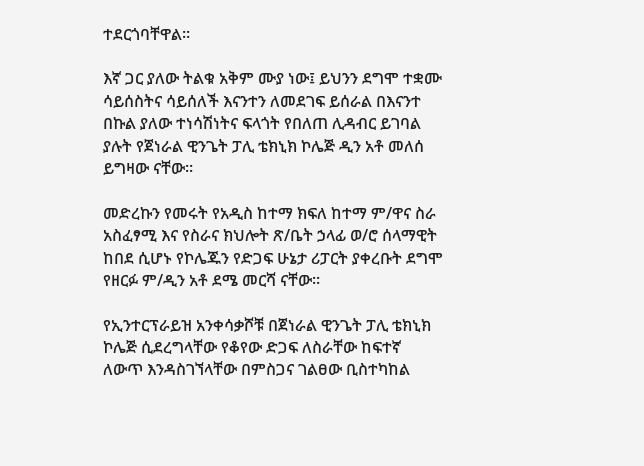ተደርጎባቸዋል።

እኛ ጋር ያለው ትልቁ አቅም ሙያ ነው፤ ይህንን ደግሞ ተቋሙ ሳይሰስትና ሳይሰለች እናንተን ለመደገፍ ይሰራል በእናንተ በኩል ያለው ተነሳሽነትና ፍላጎት የበለጠ ሊዳብር ይገባል ያሉት የጀነራል ዊንጌት ፓሊ ቴክኒክ ኮሌጅ ዲን አቶ መለሰ ይግዛው ናቸው።

መድረኩን የመሩት የአዲስ ከተማ ክፍለ ከተማ ም/ዋና ስራ አስፈፃሚ እና የስራና ክህሎት ጽ/ቤት ኃላፊ ወ/ሮ ሰላማዊት ከበደ ሲሆኑ የኮሌጁን የድጋፍ ሁኔታ ሪፓርት ያቀረቡት ደግሞ የዘርፉ ም/ዲን አቶ ደሜ መርሻ ናቸው።

የኢንተርፕራይዝ አንቀሳቃሾቹ በጀነራል ዊንጌት ፓሊ ቴክኒክ ኮሌጅ ሲደረግላቸው የቆየው ድጋፍ ለስራቸው ከፍተኛ ለውጥ እንዳስገኘላቸው በምስጋና ገልፀው ቢስተካከል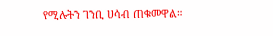የሚሉትን ገንቢ ሀሳብ ጠቁመዋል።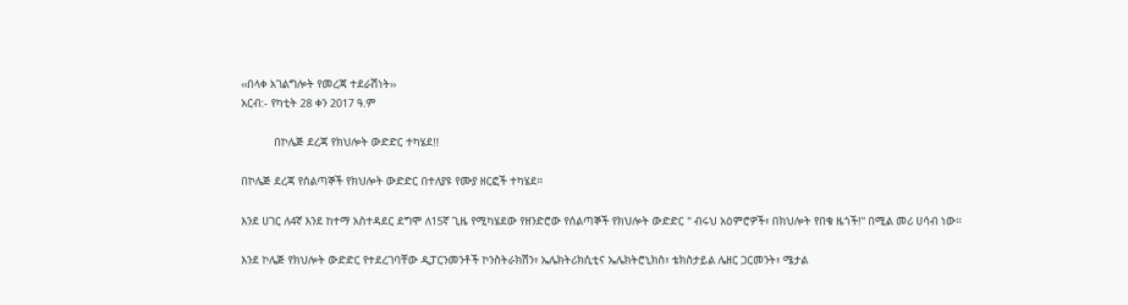‹‹በላቀ አገልግሎት የመረጃ ተደራሽነት››
አርብ:- የካቲት 28 ቀን 2017 ዓ.ም

           በኮሌጅ ደረጃ የክህሎት ውድድር ተካሄደ!!

በኮሌጅ ደረጃ የሰልጣኞች የክህሎት ውድድር በተለያዩ የሙያ ዘርፎች ተካሄደ።

እንደ ሀገር ለ4ኛ እንደ ከተማ አስተዳደር ደግሞ ለ15ኛ ጊዜ የሚካሄደው የዘንድሮው የሰልጣኞች የክህሎት ውድድር " ብሩህ አዕምሮዎች፣ በክህሎት የበቁ ዜጎች!" በሚል መሪ ሀሳብ ነው።

እንደ ኮሌጅ የክህሎት ውድድር የተደረገባቸው ዲፓርንመንቶች ኮንስትራክሽን፣ ኤሌክትሪክሲቲና ኤሌክትሮኒክስ፣ ቴክስታይል ሌዘር ጋርመንት፣ ሜታል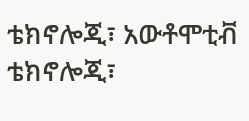ቴክኖሎጂ፣ አውቶሞቲቭ ቴክኖሎጂ፣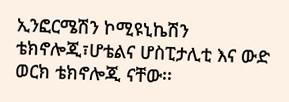ኢንፎርሜሽን ኮሚዩኒኬሽን ቴክኖሎጂ፣ሆቴልና ሆስፒታሊቲ እና ውድ ወርክ ቴክኖሎጂ ናቸው፡፡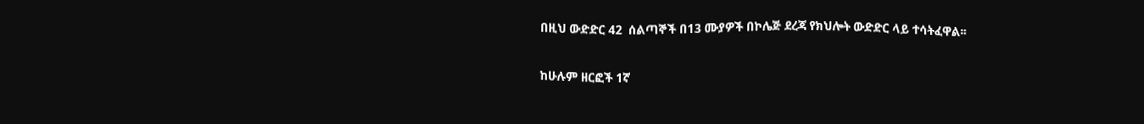በዚህ ውድድር 42  ሰልጣኞች በ13 ሙያዎች በኮሌጅ ደረጃ የክህሎት ውድድር ላይ ተሳትፈዋል፡፡

ከሁሉም ዘርፎች 1ኛ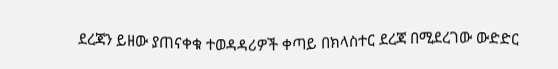ደረጃን ይዘው ያጠናቀቁ ተወዳዳሪዎች ቀጣይ በክላስተር ደረጃ በሚደረገው ውድድር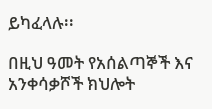ይካፈላሉ፡፡

በዚህ ዓመት የአሰልጣኞች እና አንቀሳቃሾች ክህሎት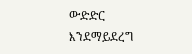ውድድር እንደማይደረግ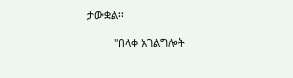ታውቋል፡፡

         "በላቀ አገልግሎት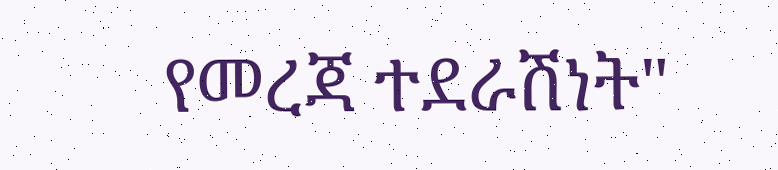የመረጃ ተደራሽነት"